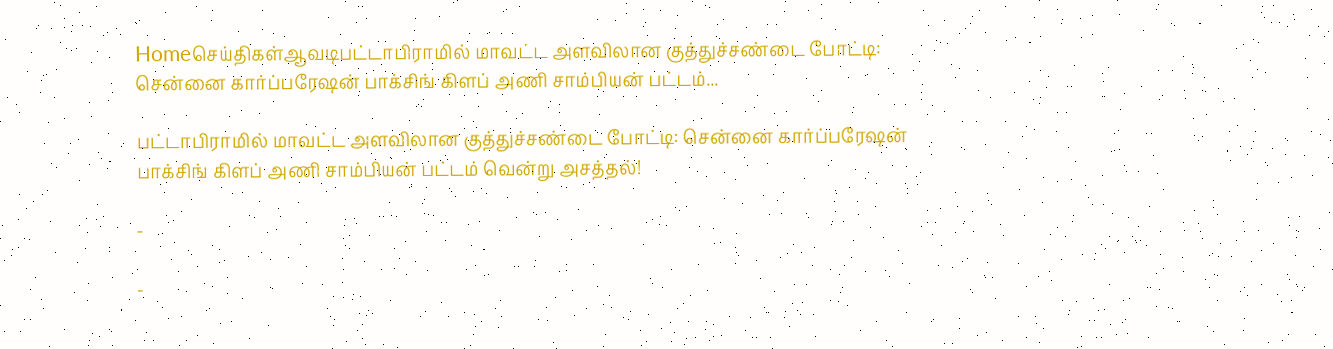Homeசெய்திகள்ஆவடிபட்டாபிராமில் மாவட்ட அளவிலான குத்துச்சண்டை போட்டி: சென்னை கார்ப்பரேஷன் பாக்சிங் கிளப் அணி சாம்பியன் பட்டம்...

பட்டாபிராமில் மாவட்ட அளவிலான குத்துச்சண்டை போட்டி: சென்னை கார்ப்பரேஷன் பாக்சிங் கிளப் அணி சாம்பியன் பட்டம் வென்று அசத்தல்!

-

-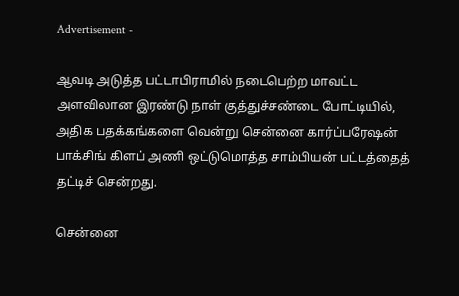Advertisement -

ஆவடி அடுத்த பட்டாபிராமில் நடைபெற்ற மாவட்ட அளவிலான இரண்டு நாள் குத்துச்சண்டை போட்டியில், அதிக பதக்கங்களை வென்று சென்னை கார்ப்பரேஷன் பாக்சிங் கிளப் அணி ஒட்டுமொத்த சாம்பியன் பட்டத்தைத் தட்டிச் சென்றது.

சென்னை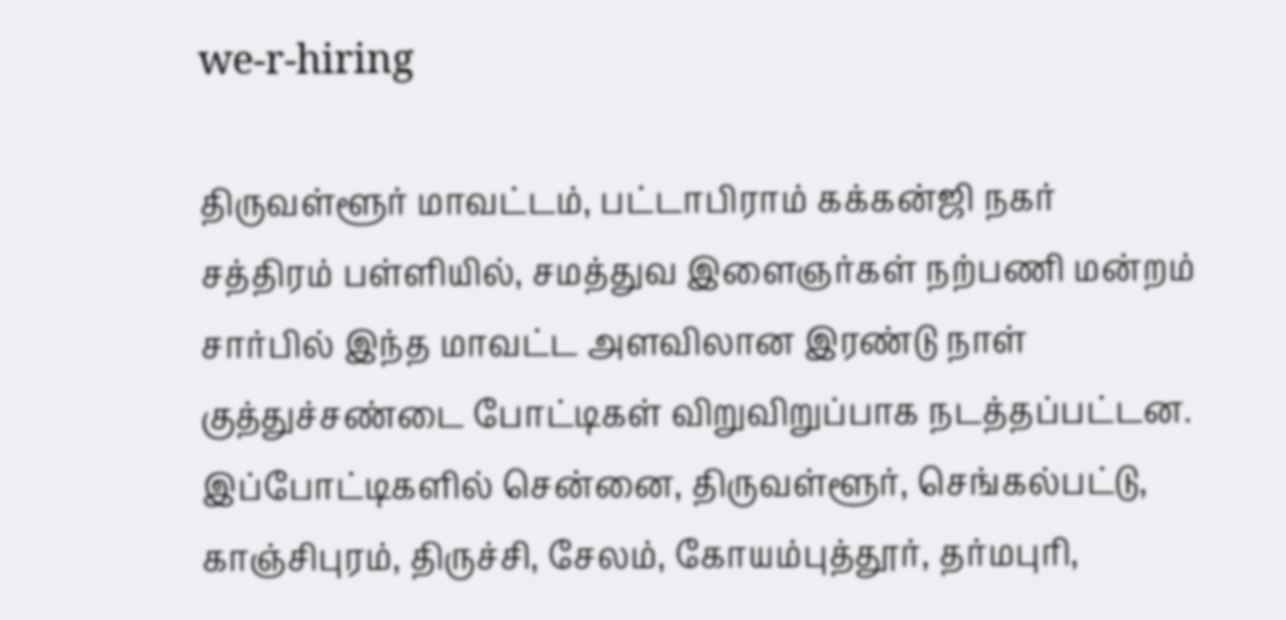we-r-hiring

திருவள்ளூர் மாவட்டம், பட்டாபிராம் கக்கன்ஜி நகர் சத்திரம் பள்ளியில், சமத்துவ இளைஞர்கள் நற்பணி மன்றம் சார்பில் இந்த மாவட்ட அளவிலான இரண்டு நாள் குத்துச்சண்டை போட்டிகள் விறுவிறுப்பாக நடத்தப்பட்டன. இப்போட்டிகளில் சென்னை, திருவள்ளூர், செங்கல்பட்டு, காஞ்சிபுரம், திருச்சி, சேலம், கோயம்புத்தூர், தர்மபுரி,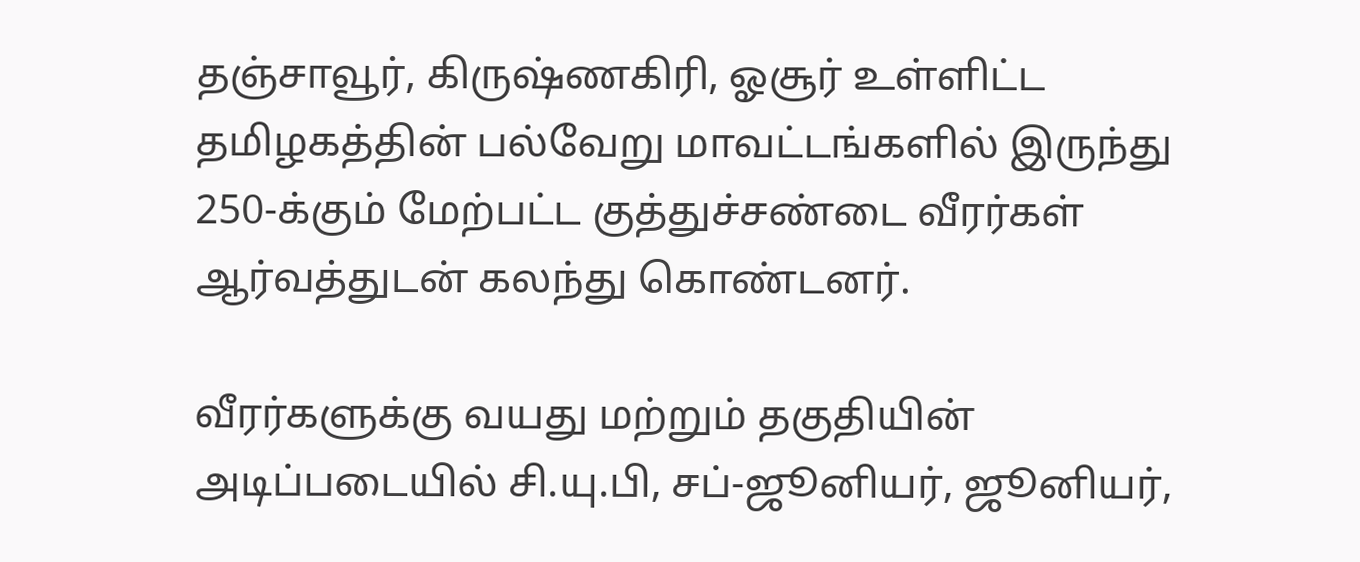தஞ்சாவூர், கிருஷ்ணகிரி, ஓசூர் உள்ளிட்ட தமிழகத்தின் பல்வேறு மாவட்டங்களில் இருந்து 250-க்கும் மேற்பட்ட குத்துச்சண்டை வீரர்கள் ஆர்வத்துடன் கலந்து கொண்டனர்.

வீரர்களுக்கு வயது மற்றும் தகுதியின் அடிப்படையில் சி.யு.பி, சப்-ஜூனியர், ஜூனியர்,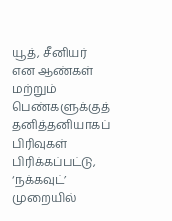யூத், சீனியர் என ஆண்கள் மற்றும் பெண்களுக்குத் தனித்தனியாகப் பிரிவுகள் பிரிக்கப்பட்டு, ‘நக்கவுட்’ முறையில்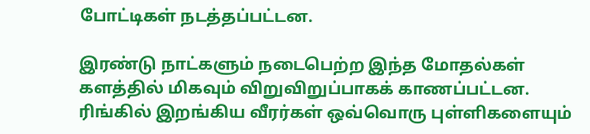போட்டிகள் நடத்தப்பட்டன.

இரண்டு நாட்களும் நடைபெற்ற இந்த மோதல்கள் களத்தில் மிகவும் விறுவிறுப்பாகக் காணப்பட்டன. ரிங்கில் இறங்கிய வீரர்கள் ஒவ்வொரு புள்ளிகளையும்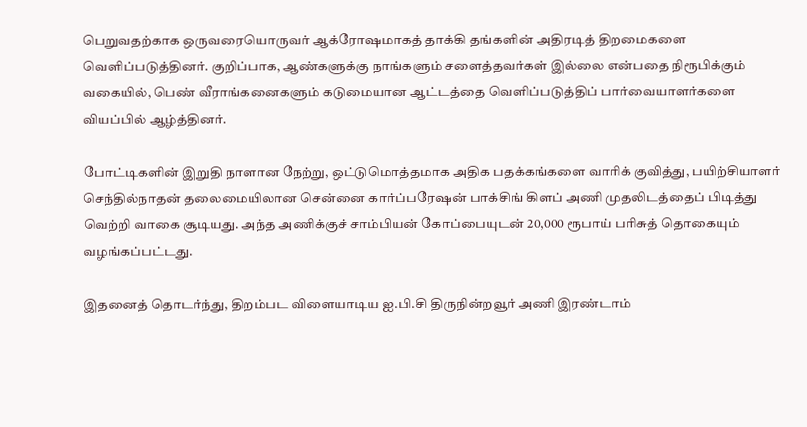பெறுவதற்காக ஒருவரையொருவர் ஆக்ரோஷமாகத் தாக்கி தங்களின் அதிரடித் திறமைகளை வெளிப்படுத்தினர். குறிப்பாக, ஆண்களுக்கு நாங்களும் சளைத்தவர்கள் இல்லை என்பதை நிரூபிக்கும் வகையில், பெண் வீராங்கனைகளும் கடுமையான ஆட்டத்தை வெளிப்படுத்திப் பார்வையாளர்களை வியப்பில் ஆழ்த்தினர்.

போட்டிகளின் இறுதி நாளான நேற்று, ஒட்டுமொத்தமாக அதிக பதக்கங்களை வாரிக் குவித்து, பயிற்சியாளர் செந்தில்நாதன் தலைமையிலான சென்னை கார்ப்பரேஷன் பாக்சிங் கிளப் அணி முதலிடத்தைப் பிடித்து வெற்றி வாகை சூடியது. அந்த அணிக்குச் சாம்பியன் கோப்பையுடன் 20,000 ரூபாய் பரிசுத் தொகையும் வழங்கப்பட்டது.

இதனைத் தொடர்ந்து, திறம்பட விளையாடிய ஐ.பி.சி திருநின்றவூர் அணி இரண்டாம்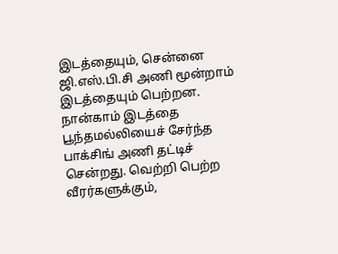இடத்தையும், சென்னை ஜி.எஸ்.பி.சி அணி மூன்றாம் இடத்தையும் பெற்றன. நான்காம் இடத்தை பூந்தமல்லியைச் சேர்ந்த பாக்சிங் அணி தட்டிச் சென்றது. வெற்றி பெற்ற வீரர்களுக்கும்,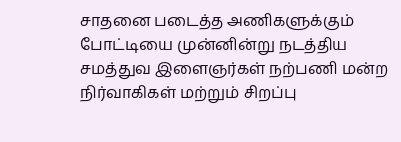சாதனை படைத்த அணிகளுக்கும் போட்டியை முன்னின்று நடத்திய சமத்துவ இளைஞர்கள் நற்பணி மன்ற நிர்வாகிகள் மற்றும் சிறப்பு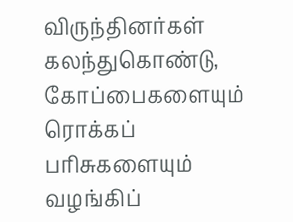விருந்தினர்கள் கலந்துகொண்டு, கோப்பைகளையும் ரொக்கப் பரிசுகளையும் வழங்கிப்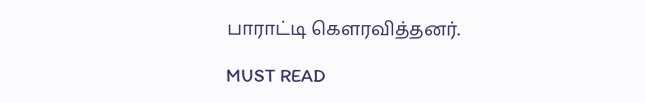பாராட்டி கௌரவித்தனர்.

MUST READ